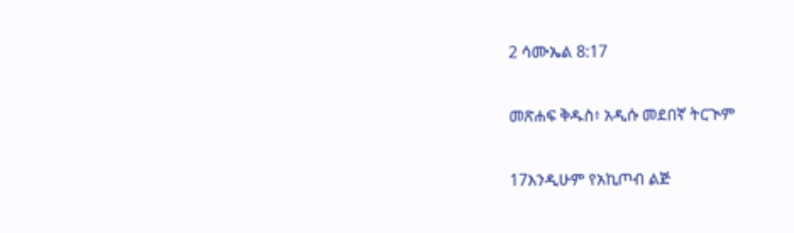2 ሳሙኤል 8:17

መጽሐፍ ቅዱስ፥ አዲሱ መደበኛ ትርጒም

17እንዲሁም የአኪጦብ ልጅ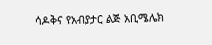ሳዶቅና የአብያታር ልጅ አቢሜሌክ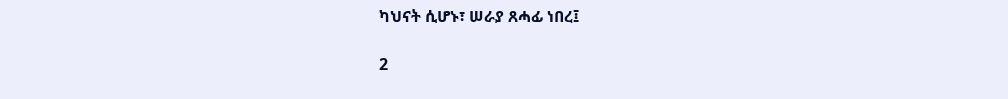ካህናት ሲሆኑ፣ ሠራያ ጸሓፊ ነበረ፤

2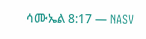ሳሙኤል 8:17 — NASV